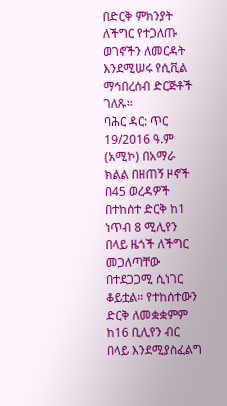በድርቅ ምክንያት ለችግር የተጋለጡ ወገኖችን ለመርዳት እንደሚሠሩ የሲቪል ማኅበረሰብ ድርጅቶች ገለጹ።
ባሕር ዳር: ጥር 19/2016 ዓ.ም (አሚኮ) በአማራ ክልል በዘጠኝ ዞኖች በ45 ወረዳዎች በተከሰተ ድርቅ ከ1 ነጥብ 8 ሚሊየን በላይ ዜጎች ለችግር መጋለጣቸው በተደጋጋሚ ሲነገር ቆይቷል። የተከሰተውን ድርቅ ለመቋቋምም ከ16 ቢሊየን ብር በላይ እንደሚያስፈልግ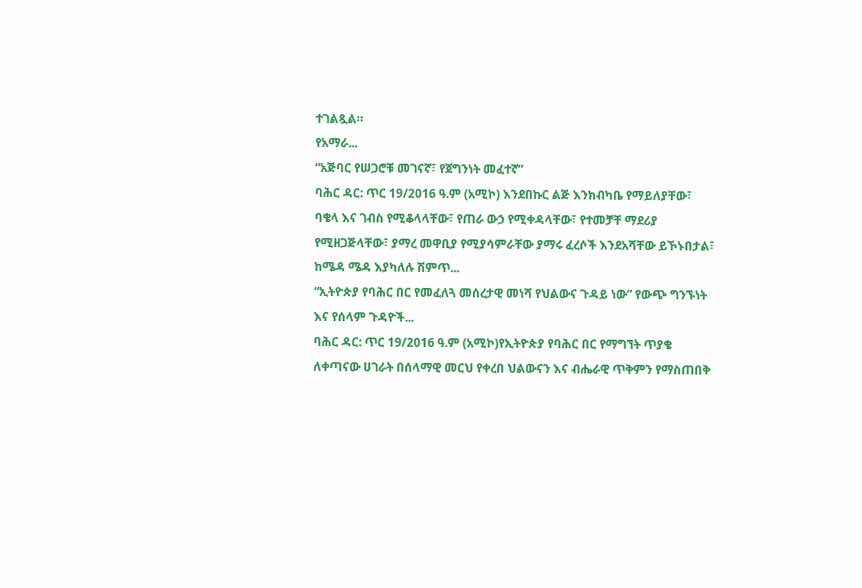ተገልጿል።
የአማራ...
“አጅባር የሠጋሮቹ መገናኛ፣ የጀግንነት መፈተኛ”
ባሕር ዳር: ጥር 19/2016 ዓ.ም (አሚኮ) እንደበኩር ልጅ እንክብካቤ የማይለያቸው፣ ባቄላ እና ገብስ የሚቆላላቸው፣ የጠራ ውኃ የሚቀዳላቸው፣ የተመቻቸ ማደሪያ የሚዘጋጅላቸው፣ ያማረ መዋቢያ የሚያሳምራቸው ያማሩ ፈረሶች እንደአሻቸው ይኾኑበታል፣ ከሜዳ ሜዳ እያካለሉ ሽምጥ...
“ኢትዮጵያ የባሕር በር የመፈለጓ መሰረታዊ መነሻ የህልውና ጉዳይ ነው” የውጭ ግንኙነት እና የሰላም ጉዳዮች...
ባሕር ዳር: ጥር 19/2016 ዓ.ም (አሚኮ)የኢትዮጵያ የባሕር በር የማግኘት ጥያቄ ለቀጣናው ሀገራት በሰላማዊ መርህ የቀረበ ህልውናን እና ብሔራዊ ጥቅምን የማስጠበቅ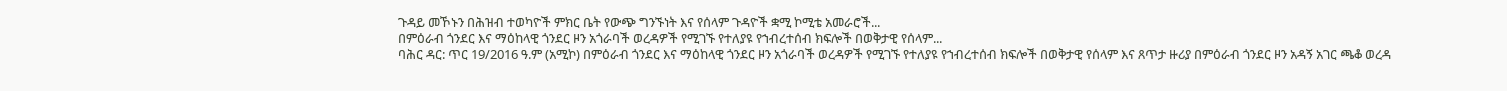ጉዳይ መኾኑን በሕዝብ ተወካዮች ምክር ቤት የውጭ ግንኙነት እና የሰላም ጉዳዮች ቋሚ ኮሚቴ አመራሮች...
በምዕራብ ጎንደር እና ማዕከላዊ ጎንደር ዞን አጎራባች ወረዳዎች የሚገኙ የተለያዩ የኀብረተሰብ ክፍሎች በወቅታዊ የሰላም...
ባሕር ዳር: ጥር 19/2016 ዓ.ም (አሚኮ) በምዕራብ ጎንደር እና ማዕከላዊ ጎንደር ዞን አጎራባች ወረዳዎች የሚገኙ የተለያዩ የኀብረተሰብ ክፍሎች በወቅታዊ የሰላም እና ጸጥታ ዙሪያ በምዕራብ ጎንደር ዞን አዳኝ አገር ጫቆ ወረዳ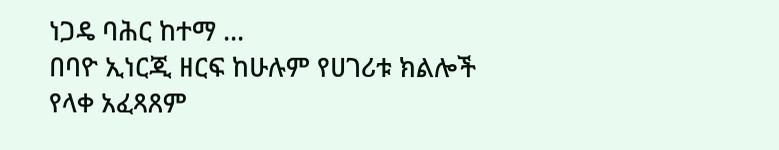ነጋዴ ባሕር ከተማ ...
በባዮ ኢነርጂ ዘርፍ ከሁሉም የሀገሪቱ ክልሎች የላቀ አፈጻጸም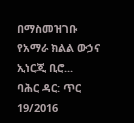በማስመዝገቡ የአማራ ክልል ውኃና ኢነርጂ ቢሮ...
ባሕር ዳር: ጥር 19/2016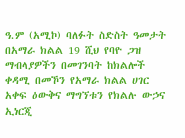ዓ.ም (አሚኮ) ባለፉት ስድስት ዓመታት በአማራ ክልል 19 ሺህ የባዮ ጋዝ ማብላያዎችን በመገንባት ከክልሎች ቀዳሚ በመኾን የአማራ ክልል ሀገር አቀፍ ዕውቅና ማግኘቱን የክልሉ ውኃና ኢነርጂ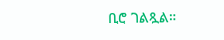ቢሮ ገልጿል።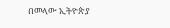በመላው ኢትዮጵያ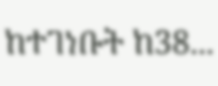ከተገነቡት ከ38...